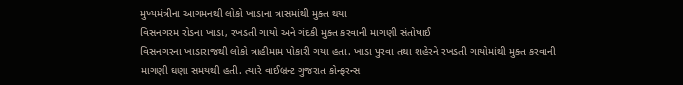મુખ્યમંત્રીના આગમનથી લોકો ખાડાના ત્રાસમાંથી મુક્ત થયા
વિસનગરમ રોડના ખાડા, રખડતી ગાયો અને ગંદકી મુક્ત કરવાની માગણી સંતોષાઈ
વિસનગરના ખાડારાજથી લોકો ત્રાહીમામ પોકારી ગયા હતા. ખાડા પુરવા તથા શહેરને રખડતી ગાયોમાંથી મુક્ત કરવાની માગણી ઘણા સમયથી હતી. ત્યારે વાઈબ્રન્ટ ગુજરાત કોન્ફરન્સ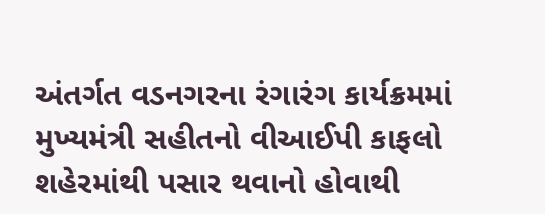અંતર્ગત વડનગરના રંગારંગ કાર્યક્રમમાં મુખ્યમંત્રી સહીતનો વીઆઈપી કાફલો શહેરમાંથી પસાર થવાનો હોવાથી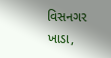વિસનગર ખાડા,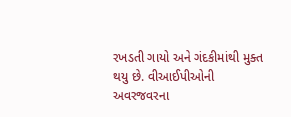રખડતી ગાયો અને ગંદકીમાંથી મુક્ત થયુ છે. વીઆઈપીઓની અવરજવરના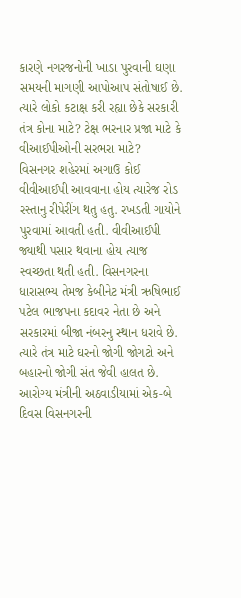કારણે નગરજનોની ખાડા પુરવાની ઘણા સમયની માગણી આપોઆપ સંતોષાઈ છે. ત્યારે લોકો કટાક્ષ કરી રહ્યા છેકે સરકારી તંત્ર કોના માટે? ટેક્ષ ભરનાર પ્રજા માટે કે વીઆઈપીઓની સરભરા માટે?
વિસનગર શહેરમાં અગાઉ કોઈ વીવીઆઈપી આવવાના હોય ત્યારેજ રોડ રસ્તાનુ રીપેરીંગ થતુ હતુ. રખડતી ગાયોને પુરવામાં આવતી હતી. વીવીઆઈપી જ્યાથી પસાર થવાના હોય ત્યાજ સ્વચ્છતા થતી હતી. વિસનગરના ધારાસભ્ય તેમજ કેબીનેટ મંત્રી ઋષિભાઈ પટેલ ભાજપના કદાવર નેતા છે અને સરકારમાં બીજા નંબરનુ સ્થાન ધરાવે છે. ત્યારે તંત્ર માટે ઘરનો જોગી જોગટો અને બહારનો જોગી સંત જેવી હાલત છે. આરોગ્ય મંત્રીની અઠવાડીયામાં એક-બે દિવસ વિસનગરની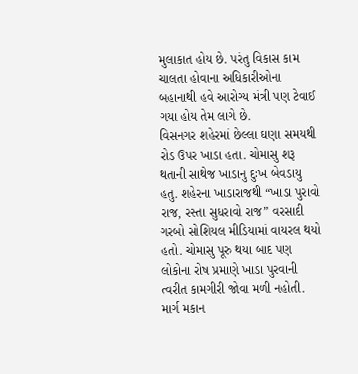મુલાકાત હોય છે. પરંતુ વિકાસ કામ ચાલતા હોવાના અધિકારીઓના બહાનાથી હવે આરોગ્ય મંત્રી પણ ટેવાઈ ગયા હોય તેમ લાગે છે.
વિસનગર શહેરમાં છેલ્લા ઘણા સમયથી રોડ ઉપર ખાડા હતા. ચોમાસુ શરૂ થતાની સાથેજ ખાડાનુ દુઃખ બેવડાયુ હતુ. શહેરના ખાડારાજથી “ખાડા પુરાવો રાજ, રસ્તા સુધરાવો રાજ” વરસાદી ગરબો સોશિયલ મીડિયામાં વાયરલ થયો હતો. ચોમાસુ પૂરુ થયા બાદ પણ લોકોના રોષ પ્રમાણે ખાડા પુરવાની ત્વરીત કામગીરી જોવા મળી નહોતી. માર્ગ મકાન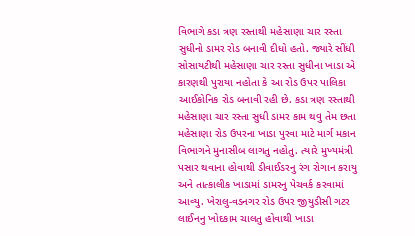વિભાગે કડા ત્રણ રસ્તાથી મહેસાણા ચાર રસ્તા સુધીનો ડામર રોડ બનાવી દીધો હતો. જ્યારે સીંધી સોસાયટીથી મહેસાણા ચાર રસ્તા સુધીના ખાડા એ કારણથી પુરાયા નહોતા કે આ રોડ ઉપર પાલિકા આઈકોનિક રોડ બનાવી રહી છે. કડા ત્રણ રસ્તાથી મહેસાણા ચાર રસ્તા સુધી ડામર કામ થવુ તેમ છતા મહેસાણા રોડ ઉપરના ખાડા પુરવા માટે માર્ગ મકાન વિભાગને મુનાસીબ લાગતુ નહોતુ. ત્યારે મુખ્યમંત્રી પસાર થવાના હોવાથી ડીવાઈડરનુ રંગ રોગાન કરાયુ અને તાત્કાલીક ખાડામાં ડામરનુ પેચવર્ક કરવામાં આવ્યુ. ખેરાલુ-વડનગર રોડ ઉપર જીયુડીસી ગટર લાઈનનુ ખોદકામ ચાલતુ હોવાથી ખાડા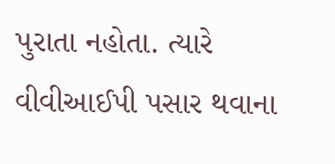પુરાતા નહોતા. ત્યારે વીવીઆઈપી પસાર થવાના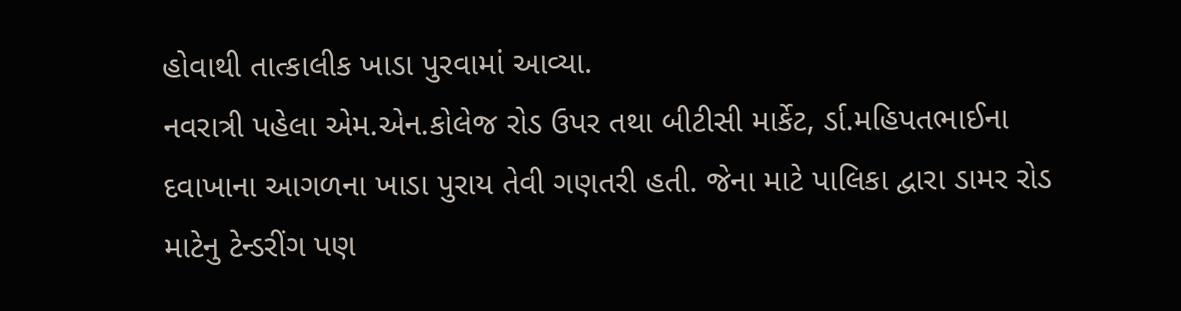હોવાથી તાત્કાલીક ખાડા પુરવામાં આવ્યા.
નવરાત્રી પહેલા એમ.એન.કોલેજ રોડ ઉપર તથા બીટીસી માર્કેટ, ર્ડા.મહિપતભાઈના દવાખાના આગળના ખાડા પુરાય તેવી ગણતરી હતી. જેના માટે પાલિકા દ્વારા ડામર રોડ માટેનુ ટેન્ડરીંગ પણ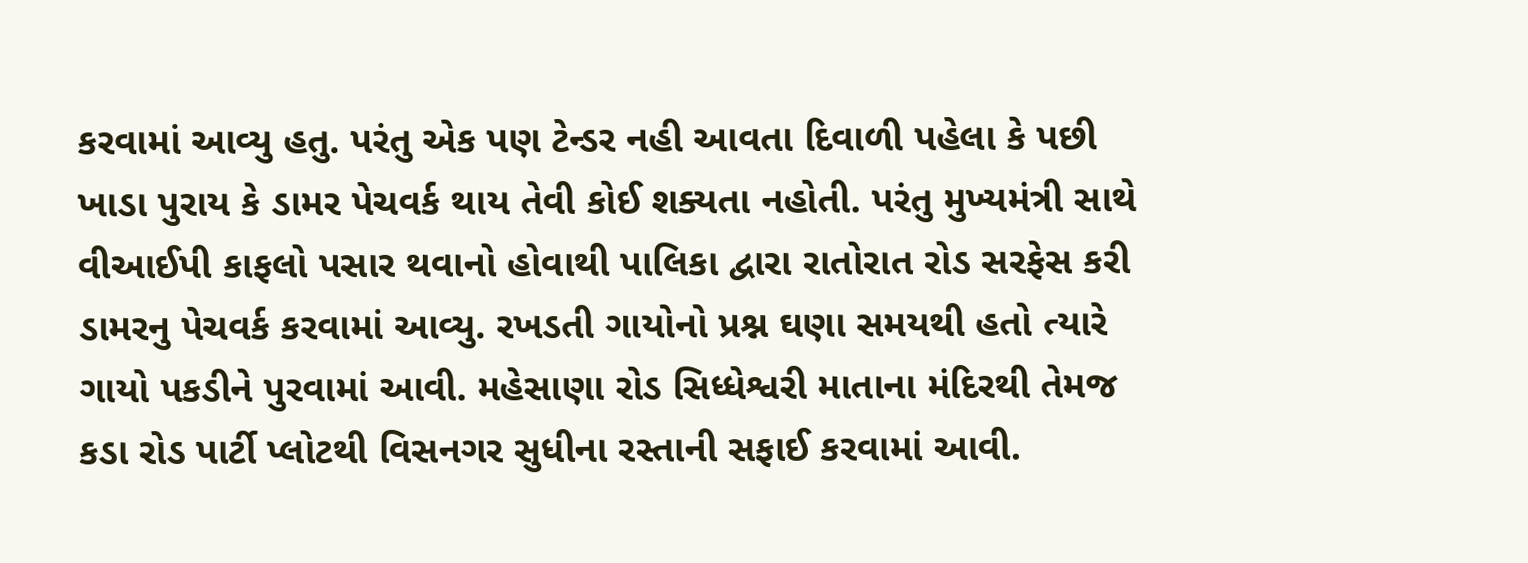કરવામાં આવ્યુ હતુ. પરંતુ એક પણ ટેન્ડર નહી આવતા દિવાળી પહેલા કે પછી ખાડા પુરાય કે ડામર પેચવર્ક થાય તેવી કોઈ શક્યતા નહોતી. પરંતુ મુખ્યમંત્રી સાથે વીઆઈપી કાફલો પસાર થવાનો હોવાથી પાલિકા દ્વારા રાતોરાત રોડ સરફેસ કરી ડામરનુ પેચવર્ક કરવામાં આવ્યુ. રખડતી ગાયોનો પ્રશ્ન ઘણા સમયથી હતો ત્યારે ગાયો પકડીને પુરવામાં આવી. મહેસાણા રોડ સિધ્ધેશ્વરી માતાના મંદિરથી તેમજ કડા રોડ પાર્ટી પ્લોટથી વિસનગર સુધીના રસ્તાની સફાઈ કરવામાં આવી.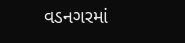વડનગરમાં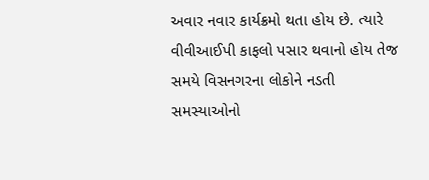અવાર નવાર કાર્યક્રમો થતા હોય છે. ત્યારે વીવીઆઈપી કાફલો પસાર થવાનો હોય તેજ સમયે વિસનગરના લોકોને નડતી સમસ્યાઓનો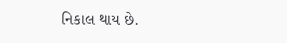નિકાલ થાય છે.